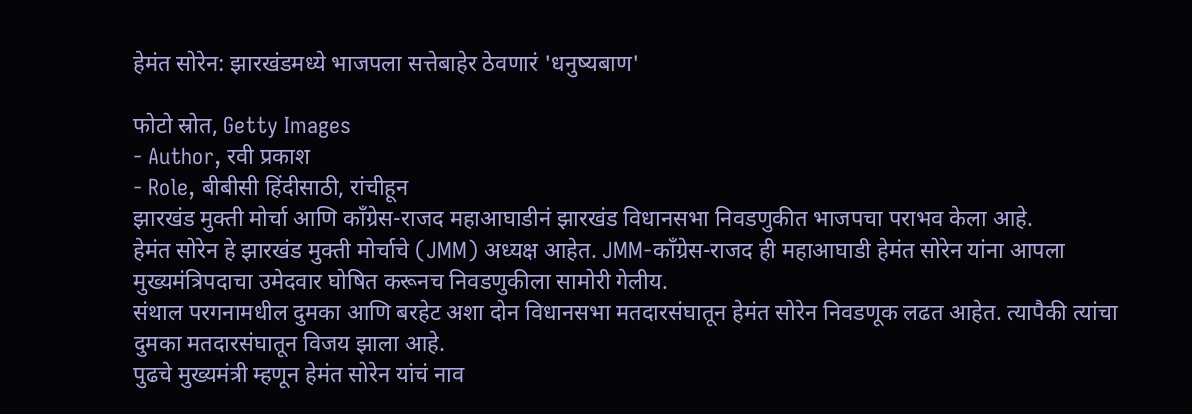हेमंत सोरेन: झारखंडमध्ये भाजपला सत्तेबाहेर ठेवणारं 'धनुष्यबाण'

फोटो स्रोत, Getty Images
- Author, रवी प्रकाश
- Role, बीबीसी हिंदीसाठी, रांचीहून
झारखंड मुक्ती मोर्चा आणि काँग्रेस-राजद महाआघाडीनं झारखंड विधानसभा निवडणुकीत भाजपचा पराभव केला आहे.
हेमंत सोरेन हे झारखंड मुक्ती मोर्चाचे (JMM) अध्यक्ष आहेत. JMM-काँग्रेस-राजद ही महाआघाडी हेमंत सोरेन यांना आपला मुख्यमंत्रिपदाचा उमेदवार घोषित करूनच निवडणुकीला सामोरी गेलीय.
संथाल परगनामधील दुमका आणि बरहेट अशा दोन विधानसभा मतदारसंघातून हेमंत सोरेन निवडणूक लढत आहेत. त्यापैकी त्यांचा दुमका मतदारसंघातून विजय झाला आहे.
पुढचे मुख्यमंत्री म्हणून हेमंत सोरेन यांचं नाव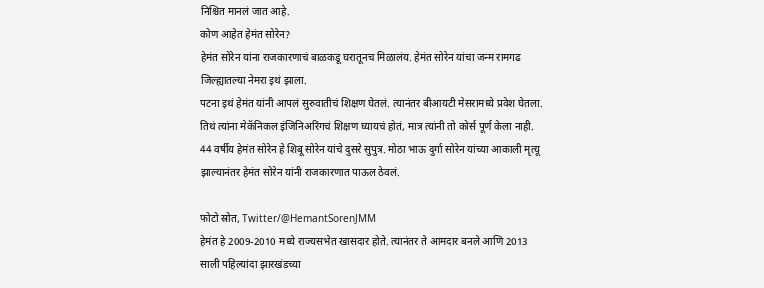निश्चित मानलं जात आहे.
कोण आहेत हेमंत सोरेन?
हेमंत सोरेन यांना राजकारणाचं बाळकडू घरातूनच मिळालंय. हेमंत सोरेन यांचा जन्म रामगढ जिल्ह्यातल्या नेमरा इथं झाला.
पटना इथं हेमंत यांनी आपलं सुरुवातीचं शिक्षण घेतलं. त्यानंतर बीआयटी मेसरामध्ये प्रवेश घेतला. तिथं त्यांना मेकॅनिकल इंजिनिअरिंगचं शिक्षण घ्यायचं होतं, मात्र त्यांनी तो कोर्स पूर्ण केला नाही.
44 वर्षीय हेमंत सोरेन हे शिबू सोरेन यांचे दुसरे सुपुत्र. मोठा भाऊ दुर्गा सोरेन यांच्या आकाली मृत्यू झाल्यानंतर हेमंत सोरेन यांनी राजकारणात पाऊल ठेवलं.

फोटो स्रोत, Twitter/@HemantSorenJMM
हेमंत हे 2009-2010 मध्ये राज्यसभेत खासदार होते. त्यानंतर ते आमदार बनले आणि 2013 साली पहिल्यांदा झारखंडच्या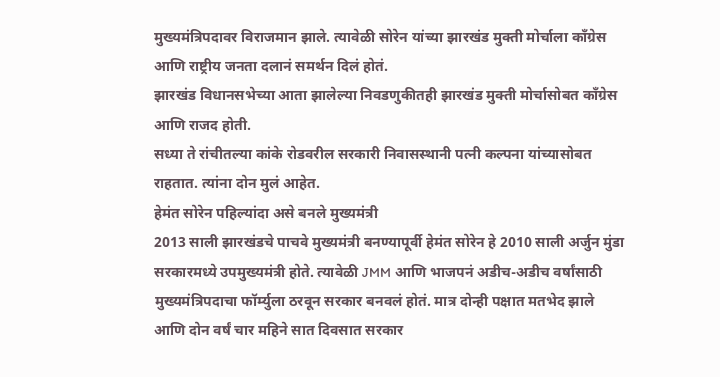मुख्यमंत्रिपदावर विराजमान झाले. त्यावेळी सोरेन यांच्या झारखंड मुक्ती मोर्चाला काँग्रेस आणि राष्ट्रीय जनता दलानं समर्थन दिलं होतं.
झारखंड विधानसभेच्या आता झालेल्या निवडणुकीतही झारखंड मुक्ती मोर्चासोबत काँग्रेस आणि राजद होती.
सध्या ते रांचीतल्या कांके रोडवरील सरकारी निवासस्थानी पत्नी कल्पना यांच्यासोबत राहतात. त्यांना दोन मुलं आहेत.
हेमंत सोरेन पहिल्यांदा असे बनले मुख्यमंत्री
2013 साली झारखंडचे पाचवे मुख्यमंत्री बनण्यापूर्वी हेमंत सोरेन हे 2010 साली अर्जुन मुंडा सरकारमध्ये उपमुख्यमंत्री होते. त्यावेळी JMM आणि भाजपनं अडीच-अडीच वर्षांसाठी मुख्यमंत्रिपदाचा फॉर्म्युला ठरवून सरकार बनवलं होतं. मात्र दोन्ही पक्षात मतभेद झाले आणि दोन वर्षं चार महिने सात दिवसात सरकार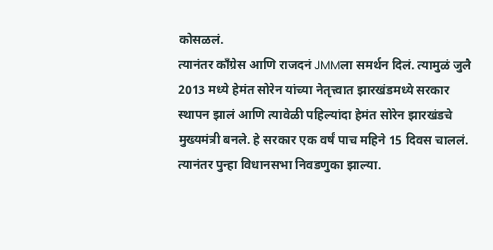कोसळलं.
त्यानंतर काँग्रेस आणि राजदनं JMMला समर्थन दिलं. त्यामुळं जुलै 2013 मध्ये हेमंत सोरेन यांच्या नेतृत्त्वात झारखंडमध्ये सरकार स्थापन झालं आणि त्यावेळी पहिल्यांदा हेमंत सोरेन झारखंडचे मुख्यमंत्री बनले. हे सरकार एक वर्षं पाच महिने 15 दिवस चाललं. त्यानंतर पुन्हा विधानसभा निवडणुका झाल्या.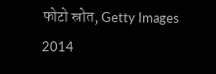फोटो स्रोत, Getty Images
2014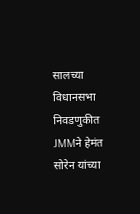सालच्या विधानसभा निवडणुकीत JMMने हेमंत सोरेन यांच्या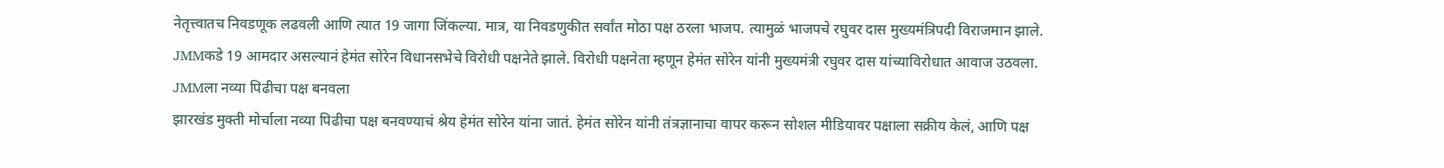नेतृत्त्वातच निवडणूक लढवली आणि त्यात 19 जागा जिंकल्या. मात्र, या निवडणुकीत सर्वांत मोठा पक्ष ठरला भाजप. त्यामुळं भाजपचे रघुवर दास मुख्यमंत्रिपदी विराजमान झाले.
JMMकडे 19 आमदार असल्यानं हेमंत सोरेन विधानसभेचे विरोधी पक्षनेते झाले. विरोधी पक्षनेता म्हणून हेमंत सोरेन यांनी मुख्यमंत्री रघुवर दास यांच्याविरोधात आवाज उठवला.
JMMला नव्या पिढीचा पक्ष बनवला
झारखंड मुक्ती मोर्चाला नव्या पिढीचा पक्ष बनवण्याचं श्रेय हेमंत सोरेन यांना जातं. हेमंत सोरेन यांनी तंत्रज्ञानाचा वापर करून सोशल मीडियावर पक्षाला सक्रीय केलं, आणि पक्ष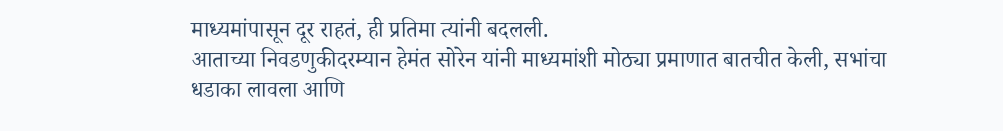माध्यमांपासून दूर राहतं, ही प्रतिमा त्यांनी बदलली.
आताच्या निवडणुकीदरम्यान हेमंत सोरेन यांनी माध्यमांशी मोठ्या प्रमाणात बातचीत केली, सभांचा धडाका लावला आणि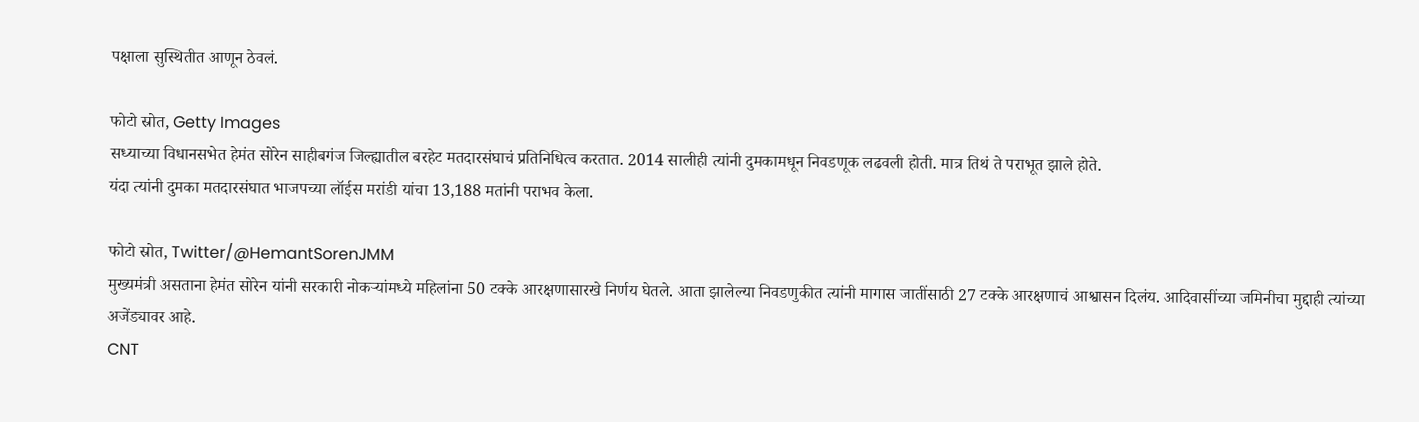पक्षाला सुस्थितीत आणून ठेवलं.

फोटो स्रोत, Getty Images
सध्याच्या विधानसभेत हेमंत सोरेन साहीबगंज जिल्ह्यातील बरहेट मतदारसंघाचं प्रतिनिधित्व करतात. 2014 सालीही त्यांनी दुमकामधून निवडणूक लढवली होती. मात्र तिथं ते पराभूत झाले होते.
यंदा त्यांनी दुमका मतदारसंघात भाजपच्या लॉईस मरांडी यांचा 13,188 मतांनी पराभव केला.

फोटो स्रोत, Twitter/@HemantSorenJMM
मुख्यमंत्री असताना हेमंत सोरेन यांनी सरकारी नोकऱ्यांमध्ये महिलांना 50 टक्के आरक्षणासारखे निर्णय घेतले. आता झालेल्या निवडणुकीत त्यांनी मागास जातींसाठी 27 टक्के आरक्षणाचं आश्वासन दिलंय. आदिवासींच्या जमिनीचा मुद्दाही त्यांच्या अजेंड्यावर आहे.
CNT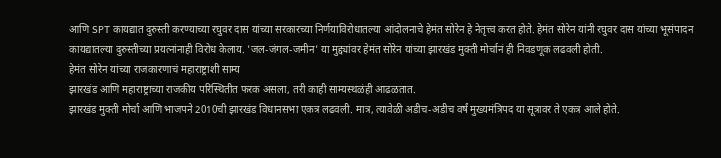आणि SPT कायद्यात दुरुस्ती करण्याच्या रघुवर दास यांच्या सरकारच्या निर्णयाविरोधातल्या आंदोलनाचे हेमंत सोरेन हे नेतृत्त्व करत होते. हेमंत सोरेन यांनी रघुवर दास यांच्या भूसंपादन कायद्यातल्या दुरुस्तीच्या प्रयत्नांनाही विरोध केलाय. 'जल-जंगल-जमीन' या मुद्द्यांवर हेमंत सोरेन यांच्या झारखंड मुक्ती मोर्चानं ही निवडणूक लढवली होती.
हेमंत सोरेन यांच्या राजकारणाचं महाराष्ट्राशी साम्य
झारखंड आणि महाराष्ट्राच्या राजकीय परिस्थितीत फरक असला, तरी काही साम्यस्थळंही आढळतात.
झारखंड मुक्ती मोर्चा आणि भाजपने 2010ची झारखंड विधानसभा एकत्र लढवली. मात्र, त्यावेळी अडीच-अडीच वर्षं मुख्यमंत्रिपद या सूत्रावर ते एकत्र आले होते.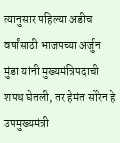त्यानुसार पहिल्या अडीच वर्षांसाठी भाजपच्या अर्जुन मुंडा यांनी मुख्यमंत्रिपदाची शपथ घेतली, तर हेमंत सोरेन हे उपमुख्यमंत्री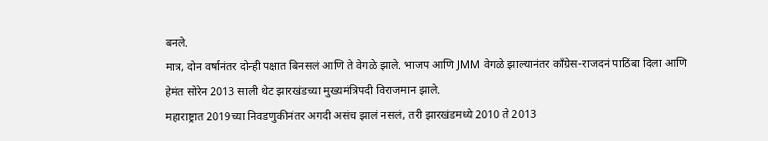बनले.
मात्र, दोन वर्षानंतर दोन्ही पक्षात बिनसलं आणि ते वेगळे झाले. भाजप आणि JMM वेगळे झाल्यानंतर काँग्रेस-राजदनं पाठिंबा दिला आणि हेमंत सोरेन 2013 साली थेट झारखंडच्या मुख्यमंत्रिपदी विराजमान झाले.
महाराष्ट्रात 2019च्या निवडणुकीनंतर अगदी असंच झालं नसलं, तरी झारखंडमध्ये 2010 ते 2013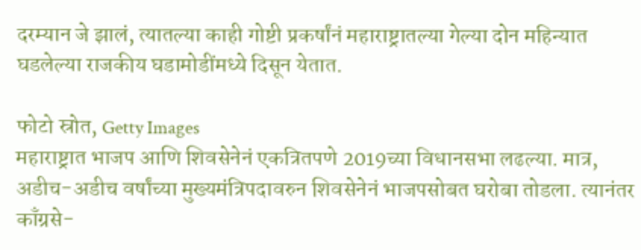दरम्यान जे झालं, त्यातल्या काही गोष्टी प्रकर्षांनं महाराष्ट्रातल्या गेल्या दोन महिन्यात घडलेल्या राजकीय घडामोडींमध्ये दिसून येतात.

फोटो स्रोत, Getty Images
महाराष्ट्रात भाजप आणि शिवसेनेनं एकत्रितपणे 2019च्या विधानसभा लढल्या. मात्र, अडीच-अडीच वर्षांच्या मुख्यमंत्रिपदावरुन शिवसेनेनं भाजपसोबत घरोबा तोडला. त्यानंतर काँग्रसे-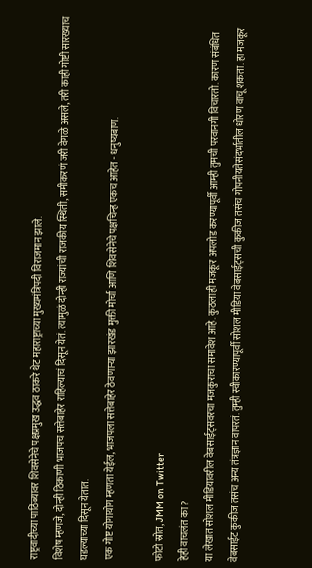राष्ट्रवादीच्या पाठिंब्यावर शिवसेनेचे पक्षप्रमुख उद्धव ठाकरे थेट महाराष्ट्राच्या मुख्यमंत्रिपदी विराजमान झाले.
विशेष म्हणजे, दोन्ही ठिकाणी भाजपच सत्तेबाहेर राहिल्याचं दिसून येतं. त्यामुळं दोन्ही राज्यांची राजकीय स्थिती, समीकरणं जरी वेगळे असले, तरी काही गोष्टी सारख्याच घडल्याच्या दिसून येतात.
एक गोष्ट योगायोग म्हणता येईल, भाजपला सत्तेबाहेर ठेवणाऱ्या झारखंड मुक्ती मोर्चा आणि शिवसेनेचे पक्षचिन्ह एकच आहेत - धनुष्यबाण.

फोटो स्रोत, JMM on Twitter
हेही वाचलंत का?
या लेखात सोशल मीडियावरील वेबसाईट्सवरचा मजकुराचा समावेश आहे. कुठलाही मजकूर अपलोड करण्यापूर्वी आम्ही तुमची परवानगी विचारतो. कारण संबंधित वेबसाईट कुकीज तसंच अन्य तंत्रज्ञान वापरतं. तुम्ही स्वीकारण्यापूर्वी सोशल मीडिया वेबसाईट्सची कुकीज तसंच गोपनीयतेसंदर्भातील धोरण वाचू शकता. हा मजकूर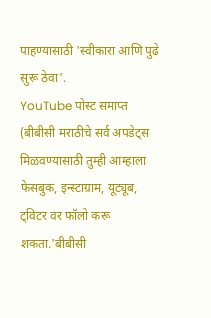पाहण्यासाठी 'स्वीकारा आणि पुढे सुरू ठेवा'.
YouTube पोस्ट समाप्त
(बीबीसी मराठीचे सर्व अपडेट्स मिळवण्यासाठी तुम्ही आम्हाला फेसबुक, इन्स्टाग्राम, यूट्यूब, ट्विटर वर फॉलो करू शकता.'बीबीसी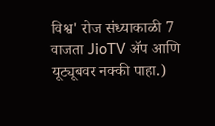विश्व' रोज संध्याकाळी 7 वाजता JioTV ॲप आणि यूट्यूबवर नक्की पाहा.)